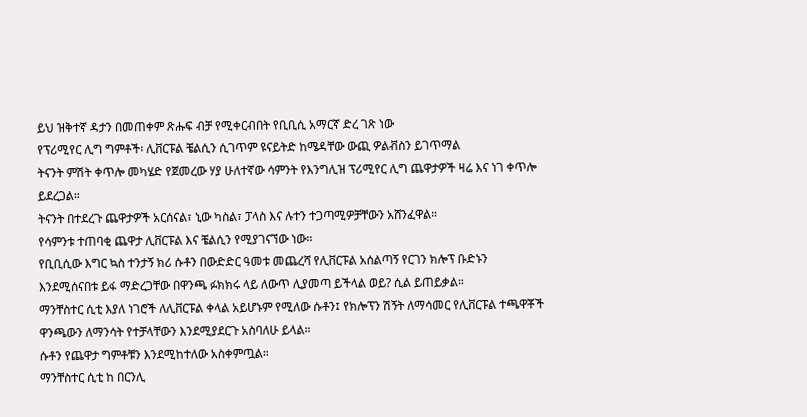ይህ ዝቅተኛ ዳታን በመጠቀም ጽሑፍ ብቻ የሚቀርብበት የቢቢሲ አማርኛ ድረ ገጽ ነው
የፕሪሚየር ሊግ ግምቶች፡ ሊቨርፑል ቼልሲን ሲገጥም ዩናይትድ ከሜዳቸው ውጪ ዎልቭስን ይገጥማል
ትናንት ምሽት ቀጥሎ መካሄድ የጀመረው ሃያ ሁለተኛው ሳምንት የእንግሊዝ ፕሪሚየር ሊግ ጨዋታዎች ዛሬ እና ነገ ቀጥሎ ይደረጋል።
ትናንት በተደረጉ ጨዋታዎች አርሰናል፣ ኒው ካስል፣ ፓላስ እና ሉተን ተጋጣሚዎቻቸውን አሸንፈዋል።
የሳምንቱ ተጠባቂ ጨዋታ ሊቨርፑል እና ቼልሲን የሚያገናኘው ነው።
የቢቢሲው እግር ኳስ ተንታኝ ክሪ ሱቶን በውድድር ዓመቱ መጨረሻ የሊቨርፑል አሰልጣኝ የርገን ክሎፕ ቡድኑን እንደሚሰናበቱ ይፋ ማድረጋቸው በዋንጫ ፉክክሩ ላይ ለውጥ ሊያመጣ ይችላል ወይ? ሲል ይጠይቃል።
ማንቸስተር ሲቲ እያለ ነገሮች ለሊቨርፑል ቀላል አይሆኑም የሚለው ሱቶን፤ የክሎፕን ሽኝት ለማሳመር የሊቨርፑል ተጫዋቾች ዋንጫውን ለማንሳት የተቻላቸውን እንደሚያደርጉ አስባለሁ ይላል።
ሱቶን የጨዋታ ግምቶቹን እንደሚከተለው አስቀምጧል።
ማንቸስተር ሲቲ ከ በርንሊ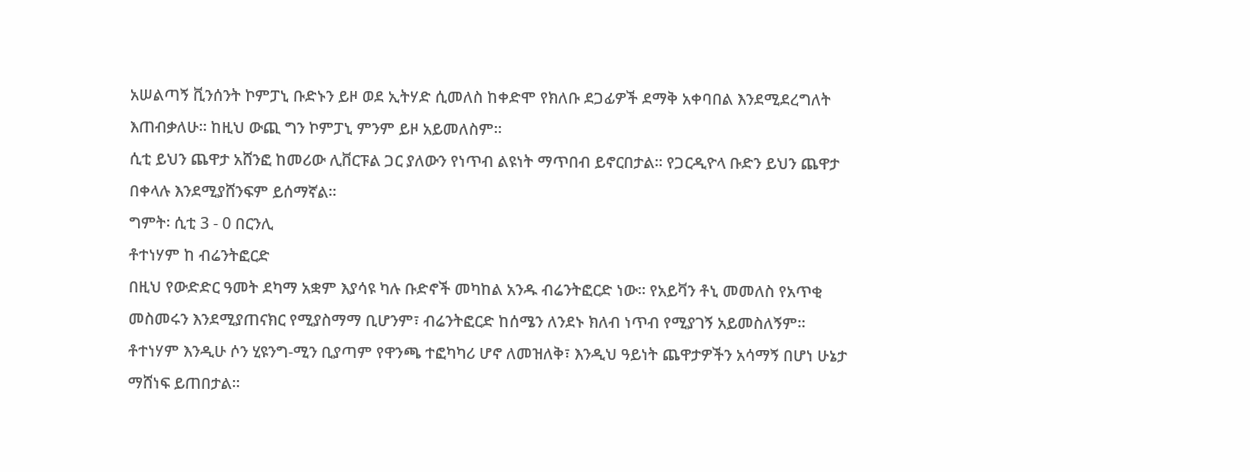አሠልጣኝ ቪንሰንት ኮምፓኒ ቡድኑን ይዞ ወደ ኢትሃድ ሲመለስ ከቀድሞ የክለቡ ደጋፊዎች ደማቅ አቀባበል እንደሚደረግለት እጠብቃለሁ። ከዚህ ውጪ ግን ኮምፓኒ ምንም ይዞ አይመለስም።
ሲቲ ይህን ጨዋታ አሸንፎ ከመሪው ሊቨርፑል ጋር ያለውን የነጥብ ልዩነት ማጥበብ ይኖርበታል። የጋርዲዮላ ቡድን ይህን ጨዋታ በቀላሉ እንደሚያሸንፍም ይሰማኛል።
ግምት፡ ሲቲ 3 - 0 በርንሊ
ቶተነሃም ከ ብሬንትፎርድ
በዚህ የውድድር ዓመት ደካማ አቋም እያሳዩ ካሉ ቡድኖች መካከል አንዱ ብሬንትፎርድ ነው። የአይቫን ቶኒ መመለስ የአጥቂ መስመሩን እንደሚያጠናክር የሚያስማማ ቢሆንም፣ ብሬንትፎርድ ከሰሜን ለንደኑ ክለብ ነጥብ የሚያገኝ አይመስለኝም።
ቶተነሃም እንዲሁ ሶን ሂዩንግ-ሚን ቢያጣም የዋንጫ ተፎካካሪ ሆኖ ለመዝለቅ፣ እንዲህ ዓይነት ጨዋታዎችን አሳማኝ በሆነ ሁኔታ ማሸነፍ ይጠበታል።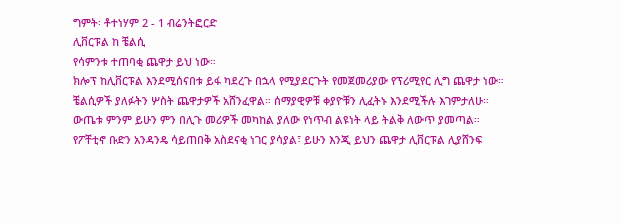ግምት፡ ቶተነሃም 2 - 1 ብሬንትፎርድ
ሊቨርፑል ከ ቼልሲ
የሳምንቱ ተጠባቂ ጨዋታ ይህ ነው።
ክሎፕ ከሊቨርፑል እንደሚሰናበቱ ይፋ ካደረጉ በኋላ የሚያደርጉት የመጀመሪያው የፕሪሚየር ሊግ ጨዋታ ነው።
ቼልሲዎች ያለፉትን ሦስት ጨዋታዎች አሸንፈዋል። ሰማያዊዎቹ ቀያዮቹን ሊፈትኑ እንደሚችሉ እገምታለሁ።
ውጤቱ ምንም ይሁን ምን በሊጉ መሪዎች መካከል ያለው የነጥብ ልዩነት ላይ ትልቅ ለውጥ ያመጣል።
የፖቸቲኖ ቡድን አንዳንዴ ሳይጠበቅ አስደናቂ ነገር ያሳያል፣ ይሁን እንጂ ይህን ጨዋታ ሊቨርፑል ሊያሸንፍ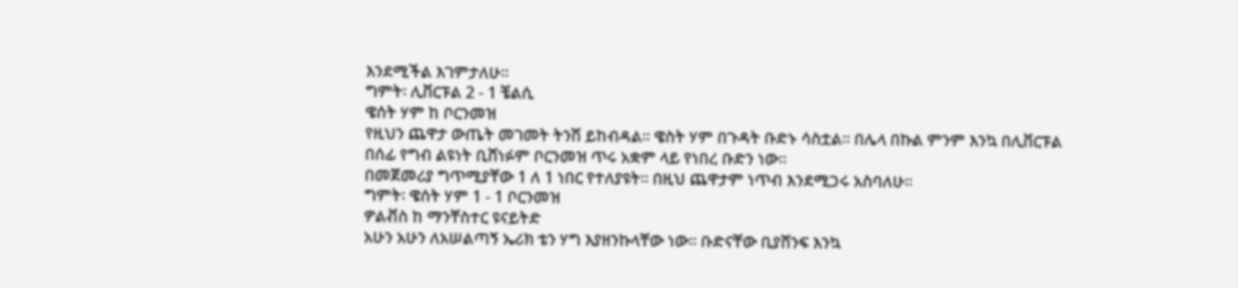እንደሚችል እገምታለሁ።
ግምት፡ ሊቨርፑል 2 - 1 ቼልሲ
ዌሰት ሃም ከ ቦርንመዝ
የዚህን ጨዋታ ውጤት መገመት ትንሽ ይከብዳል። ዌስት ሃም በጉዳት ቡድኑ ሳስቷል። በሌላ በኩል ምንም እንኳ በሊቨርፑል በሰፊ የግብ ልዩነት ቢሸነፉም ቦርንመዝ ጥሩ አቋም ላይ የነበረ ቡድን ነው።
በመጀመሪያ ግጥሚያቸው 1 ለ 1 ነበር የተለያዩት። በዚህ ጨዋታም ነጥብ እንደሚጋሩ አስባለሁ።
ግምት፡ ዌሰት ሃም 1 - 1 ቦርንመዝ
ዎልቭስ ከ ማንቸስተር ዩናይትድ
አሁን አሁን ለአሠልጣኝ ኤሪክ ቴን ሃግ እያዘንኩላቸው ነው። ቡድናቸው ቢያሸንፍ እንኳ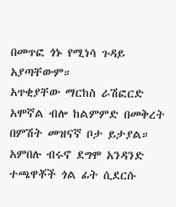በመጥፎ ጎኑ የሚነሳ ጉዳይ አያጣቸውም።
አጥቂያቸው ማርከስ ራሽፎርድ አሞኛል ብሎ ከልምምድ በመቅረት በምሽት መዝናኛ ቦታ ይታያል። አምበሉ ብሩኖ ደግሞ አንዳንድ ተጫዋቾች ጎል ፊት ሲደርሱ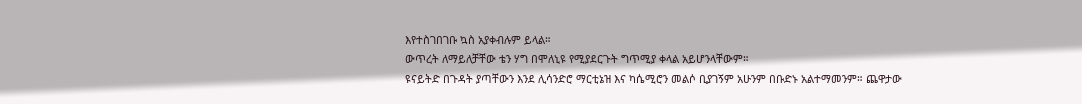እየተስገበገቡ ኳስ አያቀብሉም ይላል።
ውጥረት ለማይለቻቸው ቴን ሃግ በሞለኒዩ የሚያደርጉት ግጥሚያ ቀላል አይሆንላቸውም።
ዩናይትድ በጉዳት ያጣቸውን እንደ ሊሳንድሮ ማርቲኔዝ እና ካሴሚሮን መልሶ ቢያገኝም አሁንም በቡድኑ አልተማመንም። ጨዋታው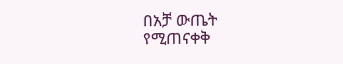በአቻ ውጤት የሚጠናቀቅ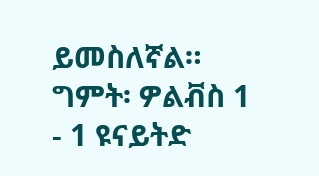ይመስለኛል።
ግምት፡ ዎልቭስ 1 - 1 ዩናይትድ